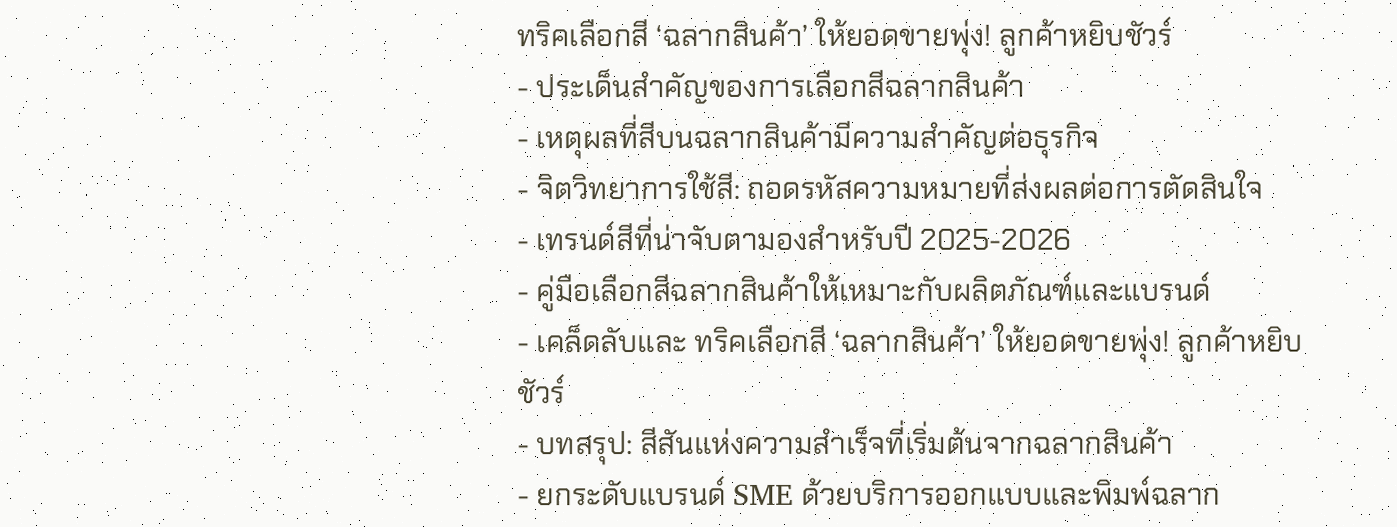ทริคเลือกสี ‘ฉลากสินค้า’ ให้ยอดขายพุ่ง! ลูกค้าหยิบชัวร์
- ประเด็นสำคัญของการเลือกสีฉลากสินค้า
- เหตุผลที่สีบนฉลากสินค้ามีความสำคัญต่อธุรกิจ
- จิตวิทยาการใช้สี: ถอดรหัสความหมายที่ส่งผลต่อการตัดสินใจ
- เทรนด์สีที่น่าจับตามองสำหรับปี 2025-2026
- คู่มือเลือกสีฉลากสินค้าให้เหมาะกับผลิตภัณฑ์และแบรนด์
- เคล็ดลับและ ทริคเลือกสี ‘ฉลากสินค้า’ ให้ยอดขายพุ่ง! ลูกค้าหยิบชัวร์
- บทสรุป: สีสันแห่งความสำเร็จที่เริ่มต้นจากฉลากสินค้า
- ยกระดับแบรนด์ SME ด้วยบริการออกแบบและพิมพ์ฉลาก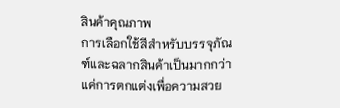สินค้าคุณภาพ
การเลือกใช้สีสำหรับบรรจุภัณฑ์และฉลากสินค้าเป็นมากกว่าแค่การตกแต่งเพื่อความสวย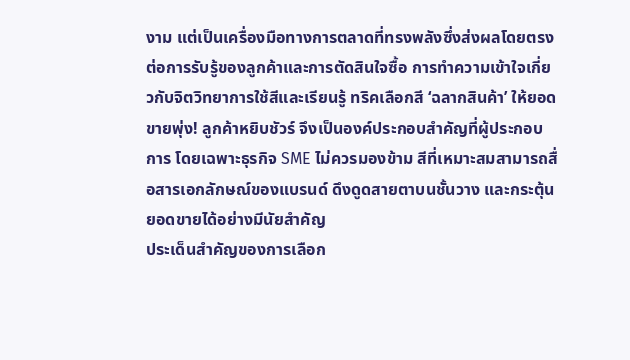งาม แต่เป็นเครื่องมือทางการตลาดที่ทรงพลังซึ่งส่งผลโดยตรงต่อการรับรู้ของลูกค้าและการตัดสินใจซื้อ การทำความเข้าใจเกี่ยวกับจิตวิทยาการใช้สีและเรียนรู้ ทริคเลือกสี ‘ฉลากสินค้า’ ให้ยอดขายพุ่ง! ลูกค้าหยิบชัวร์ จึงเป็นองค์ประกอบสำคัญที่ผู้ประกอบการ โดยเฉพาะธุรกิจ SME ไม่ควรมองข้าม สีที่เหมาะสมสามารถสื่อสารเอกลักษณ์ของแบรนด์ ดึงดูดสายตาบนชั้นวาง และกระตุ้นยอดขายได้อย่างมีนัยสำคัญ
ประเด็นสำคัญของการเลือก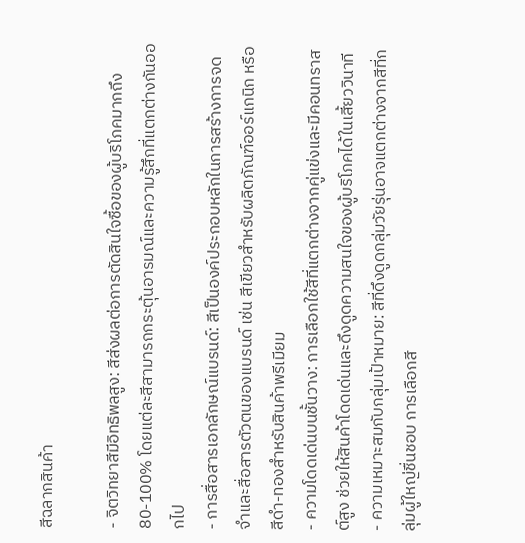สีฉลากสินค้า

- จิตวิทยาสีมีอิทธิพลสูง: สีส่งผลต่อการตัดสินใจซื้อของผู้บริโภคมากถึง 80-100% โดยแต่ละสีสามารถกระตุ้นอารมณ์และความรู้สึกที่แตกต่างกันออกไป
- การสื่อสารเอกลักษณ์แบรนด์: สีเป็นองค์ประกอบหลักในการสร้างการจดจำและสื่อสารตัวตนของแบรนด์ เช่น สีเขียวสำหรับผลิตภัณฑ์ออร์แกนิก หรือสีดำ-ทองสำหรับสินค้าพรีเมียม
- ความโดดเด่นบนชั้นวาง: การเลือกใช้สีที่แตกต่างจากคู่แข่งและมีคอนทราสต์สูง ช่วยให้สินค้าโดดเด่นและดึงดูดความสนใจของผู้บริโภคได้ในเสี้ยววินาที
- ความเหมาะสมกับกลุ่มเป้าหมาย: สีที่ดึงดูดกลุ่มวัยรุ่นอาจแตกต่างจากสีที่กลุ่มผู้ใหญ่ชื่นชอบ การเลือกสี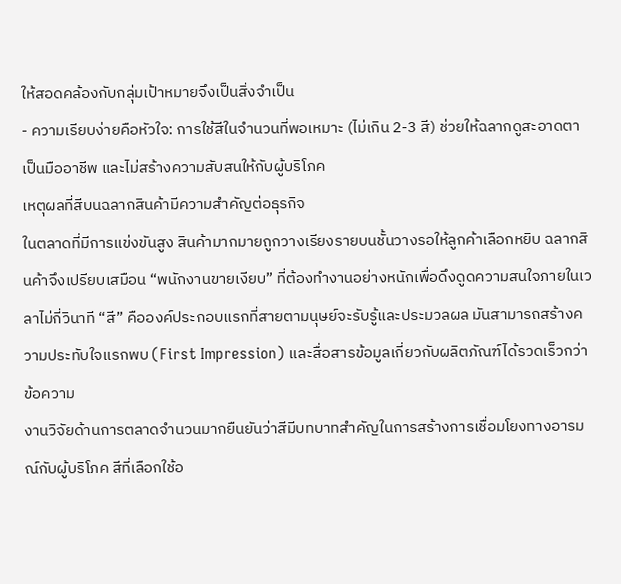ให้สอดคล้องกับกลุ่มเป้าหมายจึงเป็นสิ่งจำเป็น
- ความเรียบง่ายคือหัวใจ: การใช้สีในจำนวนที่พอเหมาะ (ไม่เกิน 2-3 สี) ช่วยให้ฉลากดูสะอาดตา เป็นมืออาชีพ และไม่สร้างความสับสนให้กับผู้บริโภค
เหตุผลที่สีบนฉลากสินค้ามีความสำคัญต่อธุรกิจ
ในตลาดที่มีการแข่งขันสูง สินค้ามากมายถูกวางเรียงรายบนชั้นวางรอให้ลูกค้าเลือกหยิบ ฉลากสินค้าจึงเปรียบเสมือน “พนักงานขายเงียบ” ที่ต้องทำงานอย่างหนักเพื่อดึงดูดความสนใจภายในเวลาไม่กี่วินาที “สี” คือองค์ประกอบแรกที่สายตามนุษย์จะรับรู้และประมวลผล มันสามารถสร้างความประทับใจแรกพบ (First Impression) และสื่อสารข้อมูลเกี่ยวกับผลิตภัณฑ์ได้รวดเร็วกว่าข้อความ
งานวิจัยด้านการตลาดจำนวนมากยืนยันว่าสีมีบทบาทสำคัญในการสร้างการเชื่อมโยงทางอารมณ์กับผู้บริโภค สีที่เลือกใช้อ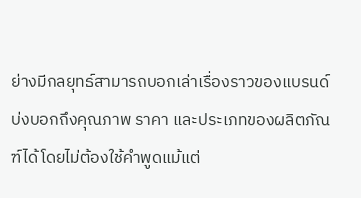ย่างมีกลยุทธ์สามารถบอกเล่าเรื่องราวของแบรนด์ บ่งบอกถึงคุณภาพ ราคา และประเภทของผลิตภัณฑ์ได้โดยไม่ต้องใช้คำพูดแม้แต่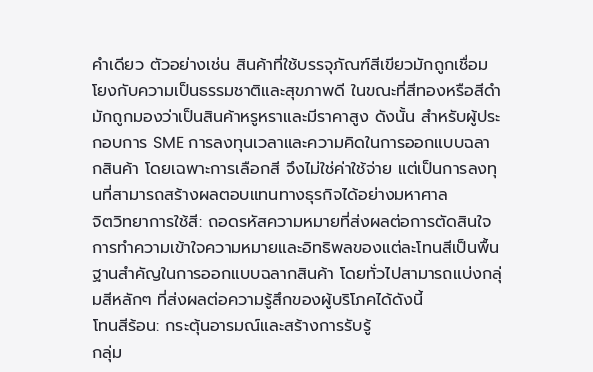คำเดียว ตัวอย่างเช่น สินค้าที่ใช้บรรจุภัณฑ์สีเขียวมักถูกเชื่อมโยงกับความเป็นธรรมชาติและสุขภาพดี ในขณะที่สีทองหรือสีดำมักถูกมองว่าเป็นสินค้าหรูหราและมีราคาสูง ดังนั้น สำหรับผู้ประกอบการ SME การลงทุนเวลาและความคิดในการออกแบบฉลากสินค้า โดยเฉพาะการเลือกสี จึงไม่ใช่ค่าใช้จ่าย แต่เป็นการลงทุนที่สามารถสร้างผลตอบแทนทางธุรกิจได้อย่างมหาศาล
จิตวิทยาการใช้สี: ถอดรหัสความหมายที่ส่งผลต่อการตัดสินใจ
การทำความเข้าใจความหมายและอิทธิพลของแต่ละโทนสีเป็นพื้นฐานสำคัญในการออกแบบฉลากสินค้า โดยทั่วไปสามารถแบ่งกลุ่มสีหลักๆ ที่ส่งผลต่อความรู้สึกของผู้บริโภคได้ดังนี้
โทนสีร้อน: กระตุ้นอารมณ์และสร้างการรับรู้
กลุ่ม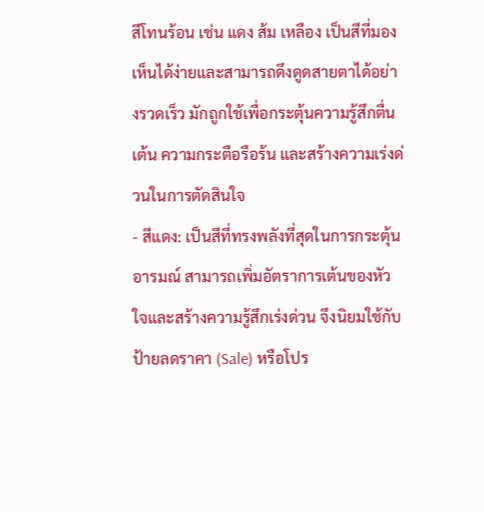สีโทนร้อน เช่น แดง ส้ม เหลือง เป็นสีที่มองเห็นได้ง่ายและสามารถดึงดูดสายตาได้อย่างรวดเร็ว มักถูกใช้เพื่อกระตุ้นความรู้สึกตื่นเต้น ความกระตือรือร้น และสร้างความเร่งด่วนในการตัดสินใจ
- สีแดง: เป็นสีที่ทรงพลังที่สุดในการกระตุ้นอารมณ์ สามารถเพิ่มอัตราการเต้นของหัวใจและสร้างความรู้สึกเร่งด่วน จึงนิยมใช้กับป้ายลดราคา (Sale) หรือโปร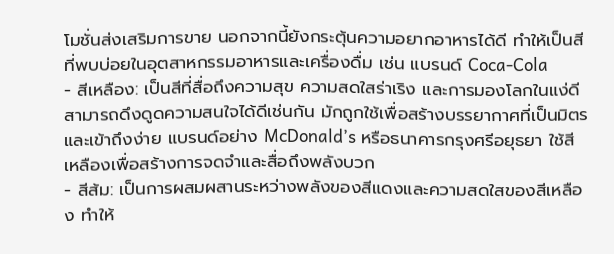โมชั่นส่งเสริมการขาย นอกจากนี้ยังกระตุ้นความอยากอาหารได้ดี ทำให้เป็นสีที่พบบ่อยในอุตสาหกรรมอาหารและเครื่องดื่ม เช่น แบรนด์ Coca-Cola
- สีเหลือง: เป็นสีที่สื่อถึงความสุข ความสดใสร่าเริง และการมองโลกในแง่ดี สามารถดึงดูดความสนใจได้ดีเช่นกัน มักถูกใช้เพื่อสร้างบรรยากาศที่เป็นมิตรและเข้าถึงง่าย แบรนด์อย่าง McDonald’s หรือธนาคารกรุงศรีอยุธยา ใช้สีเหลืองเพื่อสร้างการจดจำและสื่อถึงพลังบวก
- สีส้ม: เป็นการผสมผสานระหว่างพลังของสีแดงและความสดใสของสีเหลือง ทำให้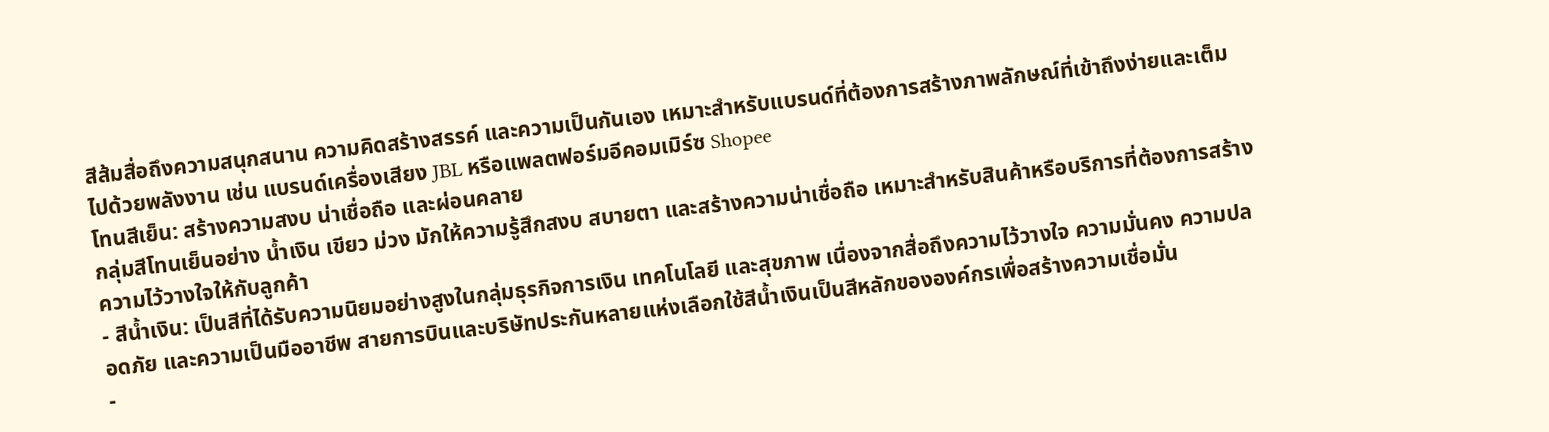สีส้มสื่อถึงความสนุกสนาน ความคิดสร้างสรรค์ และความเป็นกันเอง เหมาะสำหรับแบรนด์ที่ต้องการสร้างภาพลักษณ์ที่เข้าถึงง่ายและเต็มไปด้วยพลังงาน เช่น แบรนด์เครื่องเสียง JBL หรือแพลตฟอร์มอีคอมเมิร์ซ Shopee
โทนสีเย็น: สร้างความสงบ น่าเชื่อถือ และผ่อนคลาย
กลุ่มสีโทนเย็นอย่าง น้ำเงิน เขียว ม่วง มักให้ความรู้สึกสงบ สบายตา และสร้างความน่าเชื่อถือ เหมาะสำหรับสินค้าหรือบริการที่ต้องการสร้างความไว้วางใจให้กับลูกค้า
- สีน้ำเงิน: เป็นสีที่ได้รับความนิยมอย่างสูงในกลุ่มธุรกิจการเงิน เทคโนโลยี และสุขภาพ เนื่องจากสื่อถึงความไว้วางใจ ความมั่นคง ความปลอดภัย และความเป็นมืออาชีพ สายการบินและบริษัทประกันหลายแห่งเลือกใช้สีน้ำเงินเป็นสีหลักขององค์กรเพื่อสร้างความเชื่อมั่น
-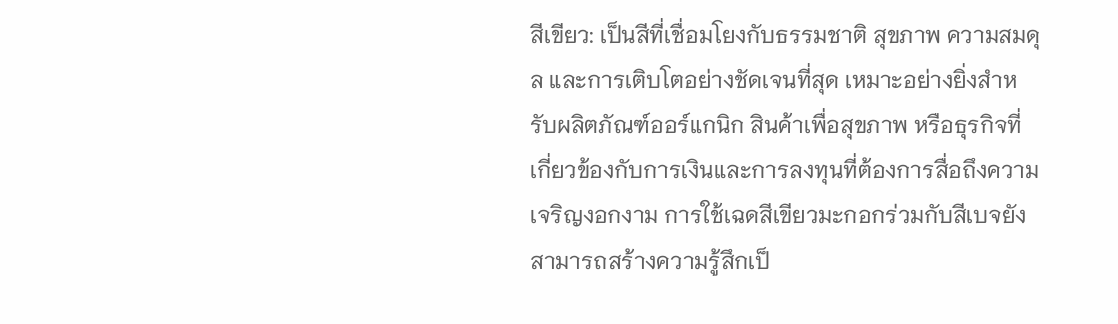สีเขียว: เป็นสีที่เชื่อมโยงกับธรรมชาติ สุขภาพ ความสมดุล และการเติบโตอย่างชัดเจนที่สุด เหมาะอย่างยิ่งสำหรับผลิตภัณฑ์ออร์แกนิก สินค้าเพื่อสุขภาพ หรือธุรกิจที่เกี่ยวข้องกับการเงินและการลงทุนที่ต้องการสื่อถึงความเจริญงอกงาม การใช้เฉดสีเขียวมะกอกร่วมกับสีเบจยังสามารถสร้างความรู้สึกเป็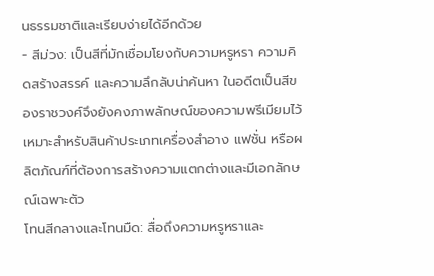นธรรมชาติและเรียบง่ายได้อีกด้วย
- สีม่วง: เป็นสีที่มักเชื่อมโยงกับความหรูหรา ความคิดสร้างสรรค์ และความลึกลับน่าค้นหา ในอดีตเป็นสีของราชวงศ์จึงยังคงภาพลักษณ์ของความพรีเมียมไว้ เหมาะสำหรับสินค้าประเภทเครื่องสำอาง แฟชั่น หรือผลิตภัณฑ์ที่ต้องการสร้างความแตกต่างและมีเอกลักษณ์เฉพาะตัว
โทนสีกลางและโทนมืด: สื่อถึงความหรูหราและ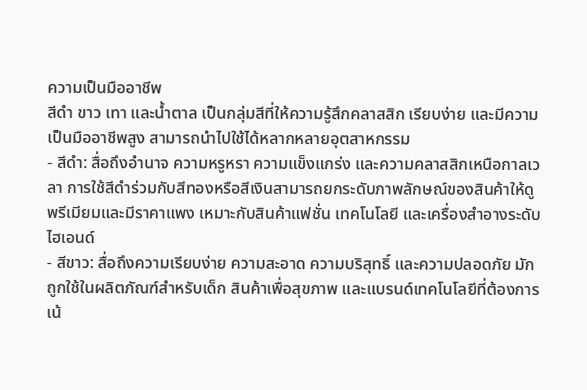ความเป็นมืออาชีพ
สีดำ ขาว เทา และน้ำตาล เป็นกลุ่มสีที่ให้ความรู้สึกคลาสสิก เรียบง่าย และมีความเป็นมืออาชีพสูง สามารถนำไปใช้ได้หลากหลายอุตสาหกรรม
- สีดำ: สื่อถึงอำนาจ ความหรูหรา ความแข็งแกร่ง และความคลาสสิกเหนือกาลเวลา การใช้สีดำร่วมกับสีทองหรือสีเงินสามารถยกระดับภาพลักษณ์ของสินค้าให้ดูพรีเมียมและมีราคาแพง เหมาะกับสินค้าแฟชั่น เทคโนโลยี และเครื่องสำอางระดับไฮเอนด์
- สีขาว: สื่อถึงความเรียบง่าย ความสะอาด ความบริสุทธิ์ และความปลอดภัย มักถูกใช้ในผลิตภัณฑ์สำหรับเด็ก สินค้าเพื่อสุขภาพ และแบรนด์เทคโนโลยีที่ต้องการเน้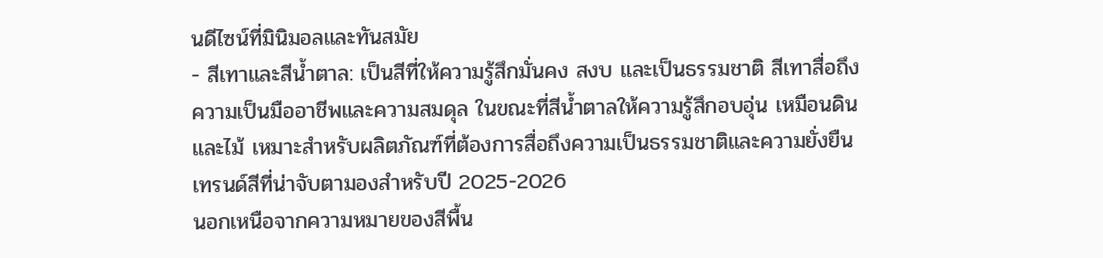นดีไซน์ที่มินิมอลและทันสมัย
- สีเทาและสีน้ำตาล: เป็นสีที่ให้ความรู้สึกมั่นคง สงบ และเป็นธรรมชาติ สีเทาสื่อถึงความเป็นมืออาชีพและความสมดุล ในขณะที่สีน้ำตาลให้ความรู้สึกอบอุ่น เหมือนดินและไม้ เหมาะสำหรับผลิตภัณฑ์ที่ต้องการสื่อถึงความเป็นธรรมชาติและความยั่งยืน
เทรนด์สีที่น่าจับตามองสำหรับปี 2025-2026
นอกเหนือจากความหมายของสีพื้น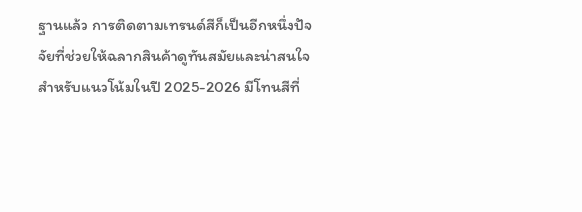ฐานแล้ว การติดตามเทรนด์สีก็เป็นอีกหนึ่งปัจจัยที่ช่วยให้ฉลากสินค้าดูทันสมัยและน่าสนใจ สำหรับแนวโน้มในปี 2025-2026 มีโทนสีที่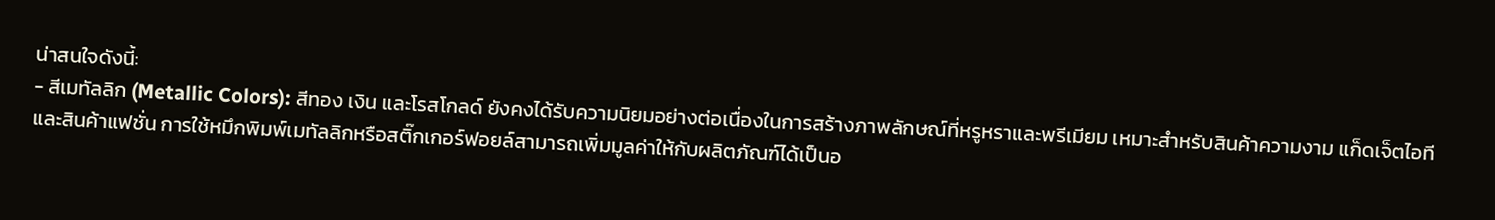น่าสนใจดังนี้:
- สีเมทัลลิก (Metallic Colors): สีทอง เงิน และโรสโกลด์ ยังคงได้รับความนิยมอย่างต่อเนื่องในการสร้างภาพลักษณ์ที่หรูหราและพรีเมียม เหมาะสำหรับสินค้าความงาม แก็ดเจ็ตไอที และสินค้าแฟชั่น การใช้หมึกพิมพ์เมทัลลิกหรือสติ๊กเกอร์ฟอยล์สามารถเพิ่มมูลค่าให้กับผลิตภัณฑ์ได้เป็นอ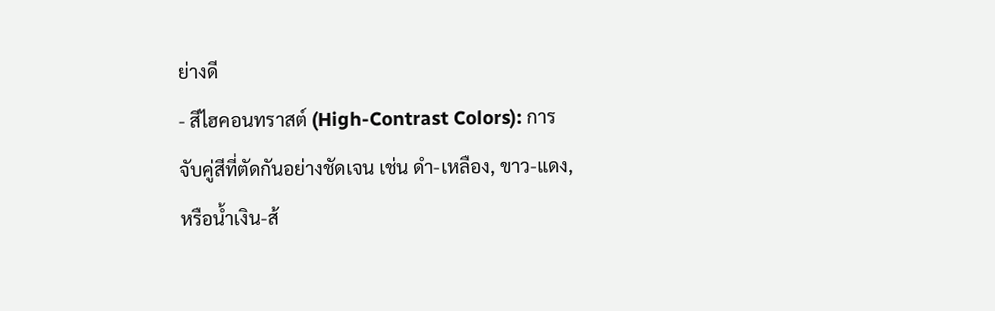ย่างดี
- สีไฮคอนทราสต์ (High-Contrast Colors): การจับคู่สีที่ตัดกันอย่างชัดเจน เช่น ดำ-เหลือง, ขาว-แดง, หรือน้ำเงิน-ส้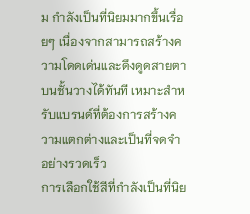ม กำลังเป็นที่นิยมมากขึ้นเรื่อยๆ เนื่องจากสามารถสร้างความโดดเด่นและดึงดูดสายตาบนชั้นวางได้ทันที เหมาะสำหรับแบรนด์ที่ต้องการสร้างความแตกต่างและเป็นที่จดจำอย่างรวดเร็ว
การเลือกใช้สีที่กำลังเป็นที่นิย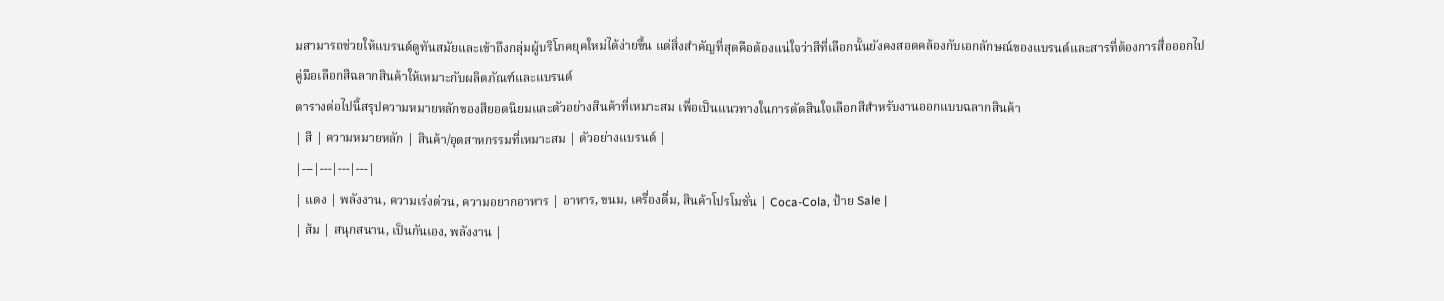มสามารถช่วยให้แบรนด์ดูทันสมัยและเข้าถึงกลุ่มผู้บริโภคยุคใหม่ได้ง่ายขึ้น แต่สิ่งสำคัญที่สุดคือต้องแน่ใจว่าสีที่เลือกนั้นยังคงสอดคล้องกับเอกลักษณ์ของแบรนด์และสารที่ต้องการสื่อออกไป
คู่มือเลือกสีฉลากสินค้าให้เหมาะกับผลิตภัณฑ์และแบรนด์
ตารางต่อไปนี้สรุปความหมายหลักของสียอดนิยมและตัวอย่างสินค้าที่เหมาะสม เพื่อเป็นแนวทางในการตัดสินใจเลือกสีสำหรับงานออกแบบฉลากสินค้า
| สี | ความหมายหลัก | สินค้า/อุตสาหกรรมที่เหมาะสม | ตัวอย่างแบรนด์ |
|---|---|---|---|
| แดง | พลังงาน, ความเร่งด่วน, ความอยากอาหาร | อาหาร, ขนม, เครื่องดื่ม, สินค้าโปรโมชั่น | Coca-Cola, ป้าย Sale |
| ส้ม | สนุกสนาน, เป็นกันเอง, พลังงาน |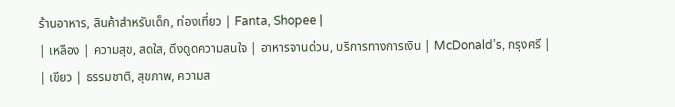ร้านอาหาร, สินค้าสำหรับเด็ก, ท่องเที่ยว | Fanta, Shopee |
| เหลือง | ความสุข, สดใส, ดึงดูดความสนใจ | อาหารจานด่วน, บริการทางการเงิน | McDonald’s, กรุงศรี |
| เขียว | ธรรมชาติ, สุขภาพ, ความส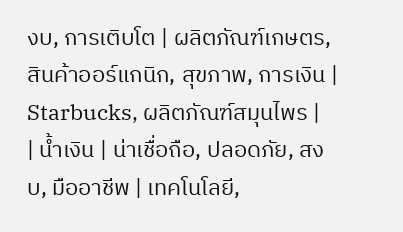งบ, การเติบโต | ผลิตภัณฑ์เกษตร, สินค้าออร์แกนิก, สุขภาพ, การเงิน | Starbucks, ผลิตภัณฑ์สมุนไพร |
| น้ำเงิน | น่าเชื่อถือ, ปลอดภัย, สงบ, มืออาชีพ | เทคโนโลยี,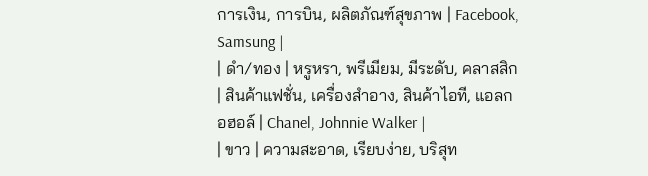การเงิน, การบิน, ผลิตภัณฑ์สุขภาพ | Facebook, Samsung |
| ดำ/ทอง | หรูหรา, พรีเมียม, มีระดับ, คลาสสิก | สินค้าแฟชั่น, เครื่องสำอาง, สินค้าไอที, แอลกอฮอล์ | Chanel, Johnnie Walker |
| ขาว | ความสะอาด, เรียบง่าย, บริสุท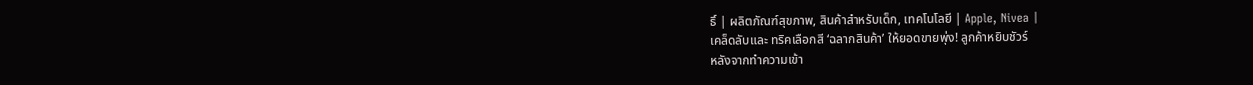ธิ์ | ผลิตภัณฑ์สุขภาพ, สินค้าสำหรับเด็ก, เทคโนโลยี | Apple, Nivea |
เคล็ดลับและ ทริคเลือกสี ‘ฉลากสินค้า’ ให้ยอดขายพุ่ง! ลูกค้าหยิบชัวร์
หลังจากทำความเข้า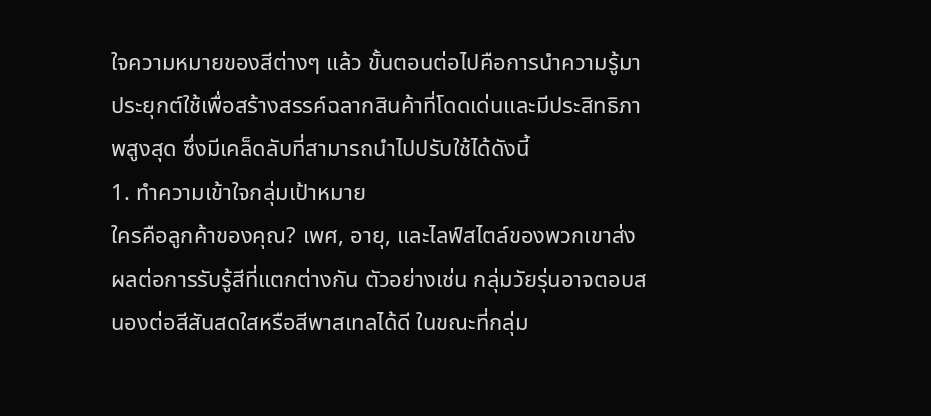ใจความหมายของสีต่างๆ แล้ว ขั้นตอนต่อไปคือการนำความรู้มาประยุกต์ใช้เพื่อสร้างสรรค์ฉลากสินค้าที่โดดเด่นและมีประสิทธิภาพสูงสุด ซึ่งมีเคล็ดลับที่สามารถนำไปปรับใช้ได้ดังนี้
1. ทำความเข้าใจกลุ่มเป้าหมาย
ใครคือลูกค้าของคุณ? เพศ, อายุ, และไลฟ์สไตล์ของพวกเขาส่งผลต่อการรับรู้สีที่แตกต่างกัน ตัวอย่างเช่น กลุ่มวัยรุ่นอาจตอบสนองต่อสีสันสดใสหรือสีพาสเทลได้ดี ในขณะที่กลุ่ม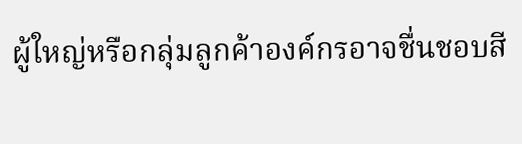ผู้ใหญ่หรือกลุ่มลูกค้าองค์กรอาจชื่นชอบสี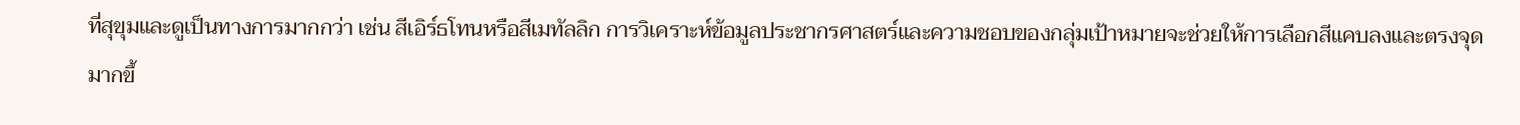ที่สุขุมและดูเป็นทางการมากกว่า เช่น สีเอิร์ธโทนหรือสีเมทัลลิก การวิเคราะห์ข้อมูลประชากรศาสตร์และความชอบของกลุ่มเป้าหมายจะช่วยให้การเลือกสีแคบลงและตรงจุดมากขึ้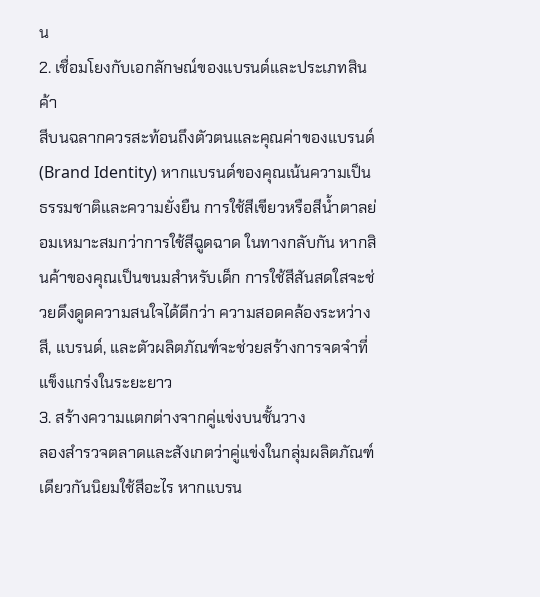น
2. เชื่อมโยงกับเอกลักษณ์ของแบรนด์และประเภทสินค้า
สีบนฉลากควรสะท้อนถึงตัวตนและคุณค่าของแบรนด์ (Brand Identity) หากแบรนด์ของคุณเน้นความเป็นธรรมชาติและความยั่งยืน การใช้สีเขียวหรือสีน้ำตาลย่อมเหมาะสมกว่าการใช้สีฉูดฉาด ในทางกลับกัน หากสินค้าของคุณเป็นขนมสำหรับเด็ก การใช้สีสันสดใสจะช่วยดึงดูดความสนใจได้ดีกว่า ความสอดคล้องระหว่างสี, แบรนด์, และตัวผลิตภัณฑ์จะช่วยสร้างการจดจำที่แข็งแกร่งในระยะยาว
3. สร้างความแตกต่างจากคู่แข่งบนชั้นวาง
ลองสำรวจตลาดและสังเกตว่าคู่แข่งในกลุ่มผลิตภัณฑ์เดียวกันนิยมใช้สีอะไร หากแบรน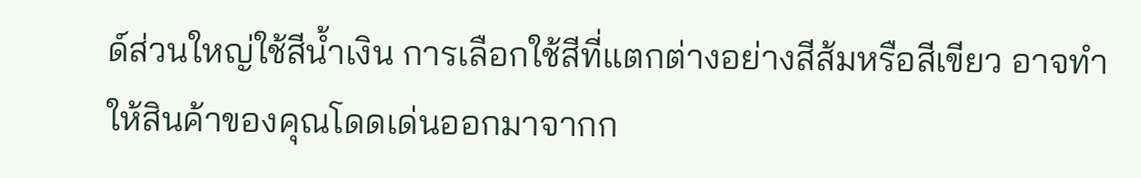ด์ส่วนใหญ่ใช้สีน้ำเงิน การเลือกใช้สีที่แตกต่างอย่างสีส้มหรือสีเขียว อาจทำให้สินค้าของคุณโดดเด่นออกมาจากก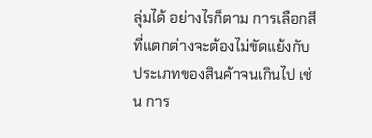ลุ่มได้ อย่างไรก็ตาม การเลือกสีที่แตกต่างจะต้องไม่ขัดแย้งกับประเภทของสินค้าจนเกินไป เช่น การ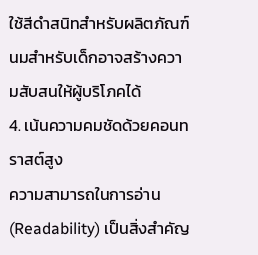ใช้สีดำสนิทสำหรับผลิตภัณฑ์นมสำหรับเด็กอาจสร้างความสับสนให้ผู้บริโภคได้
4. เน้นความคมชัดด้วยคอนทราสต์สูง
ความสามารถในการอ่าน (Readability) เป็นสิ่งสำคัญ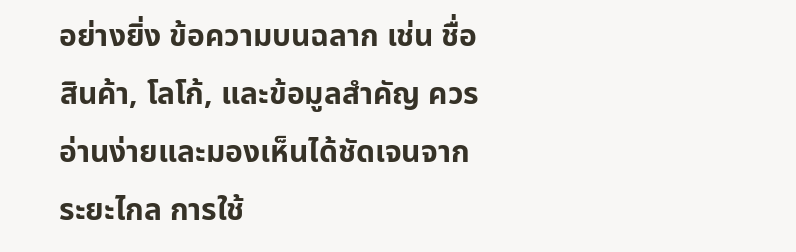อย่างยิ่ง ข้อความบนฉลาก เช่น ชื่อสินค้า, โลโก้, และข้อมูลสำคัญ ควรอ่านง่ายและมองเห็นได้ชัดเจนจากระยะไกล การใช้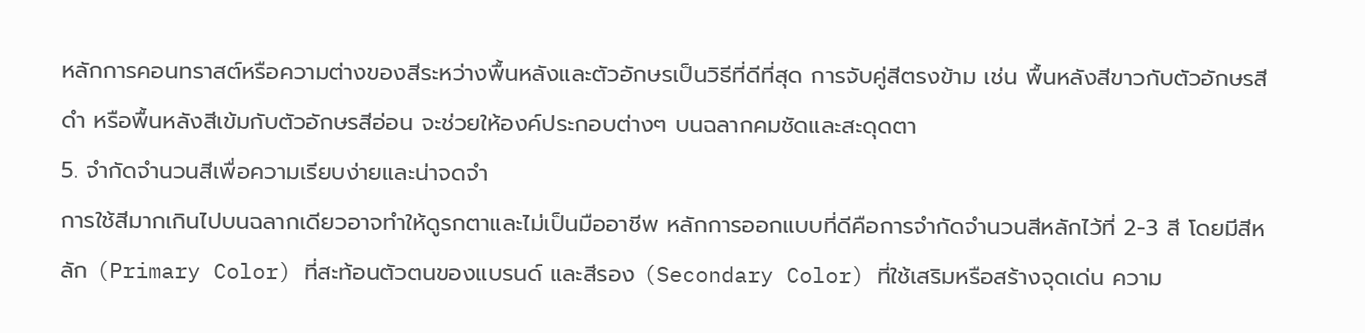หลักการคอนทราสต์หรือความต่างของสีระหว่างพื้นหลังและตัวอักษรเป็นวิธีที่ดีที่สุด การจับคู่สีตรงข้าม เช่น พื้นหลังสีขาวกับตัวอักษรสีดำ หรือพื้นหลังสีเข้มกับตัวอักษรสีอ่อน จะช่วยให้องค์ประกอบต่างๆ บนฉลากคมชัดและสะดุดตา
5. จำกัดจำนวนสีเพื่อความเรียบง่ายและน่าจดจำ
การใช้สีมากเกินไปบนฉลากเดียวอาจทำให้ดูรกตาและไม่เป็นมืออาชีพ หลักการออกแบบที่ดีคือการจำกัดจำนวนสีหลักไว้ที่ 2-3 สี โดยมีสีหลัก (Primary Color) ที่สะท้อนตัวตนของแบรนด์ และสีรอง (Secondary Color) ที่ใช้เสริมหรือสร้างจุดเด่น ความ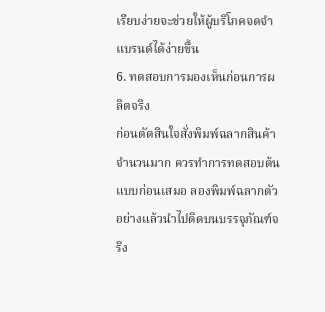เรียบง่ายจะช่วยให้ผู้บริโภคจดจำแบรนด์ได้ง่ายขึ้น
6. ทดสอบการมองเห็นก่อนการผลิตจริง
ก่อนตัดสินใจสั่งพิมพ์ฉลากสินค้าจำนวนมาก ควรทำการทดสอบต้นแบบก่อนเสมอ ลองพิมพ์ฉลากตัวอย่างแล้วนำไปติดบนบรรจุภัณฑ์จริง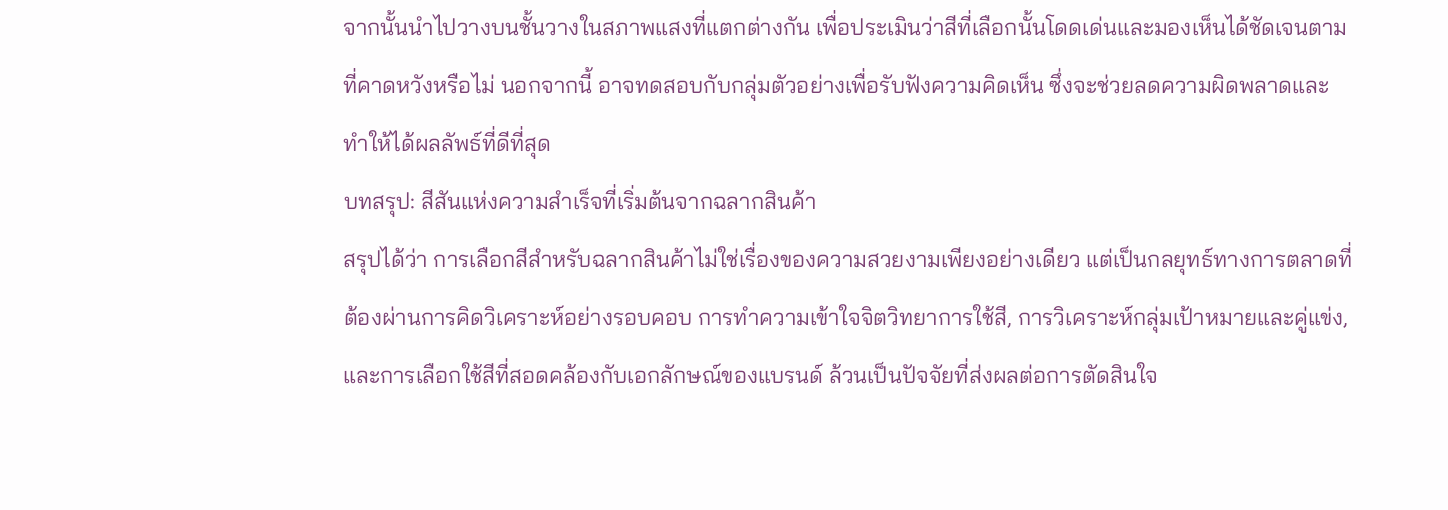จากนั้นนำไปวางบนชั้นวางในสภาพแสงที่แตกต่างกัน เพื่อประเมินว่าสีที่เลือกนั้นโดดเด่นและมองเห็นได้ชัดเจนตามที่คาดหวังหรือไม่ นอกจากนี้ อาจทดสอบกับกลุ่มตัวอย่างเพื่อรับฟังความคิดเห็น ซึ่งจะช่วยลดความผิดพลาดและทำให้ได้ผลลัพธ์ที่ดีที่สุด
บทสรุป: สีสันแห่งความสำเร็จที่เริ่มต้นจากฉลากสินค้า
สรุปได้ว่า การเลือกสีสำหรับฉลากสินค้าไม่ใช่เรื่องของความสวยงามเพียงอย่างเดียว แต่เป็นกลยุทธ์ทางการตลาดที่ต้องผ่านการคิดวิเคราะห์อย่างรอบคอบ การทำความเข้าใจจิตวิทยาการใช้สี, การวิเคราะห์กลุ่มเป้าหมายและคู่แข่ง, และการเลือกใช้สีที่สอดคล้องกับเอกลักษณ์ของแบรนด์ ล้วนเป็นปัจจัยที่ส่งผลต่อการตัดสินใจ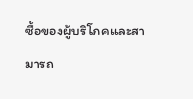ซื้อของผู้บริโภคและสามารถ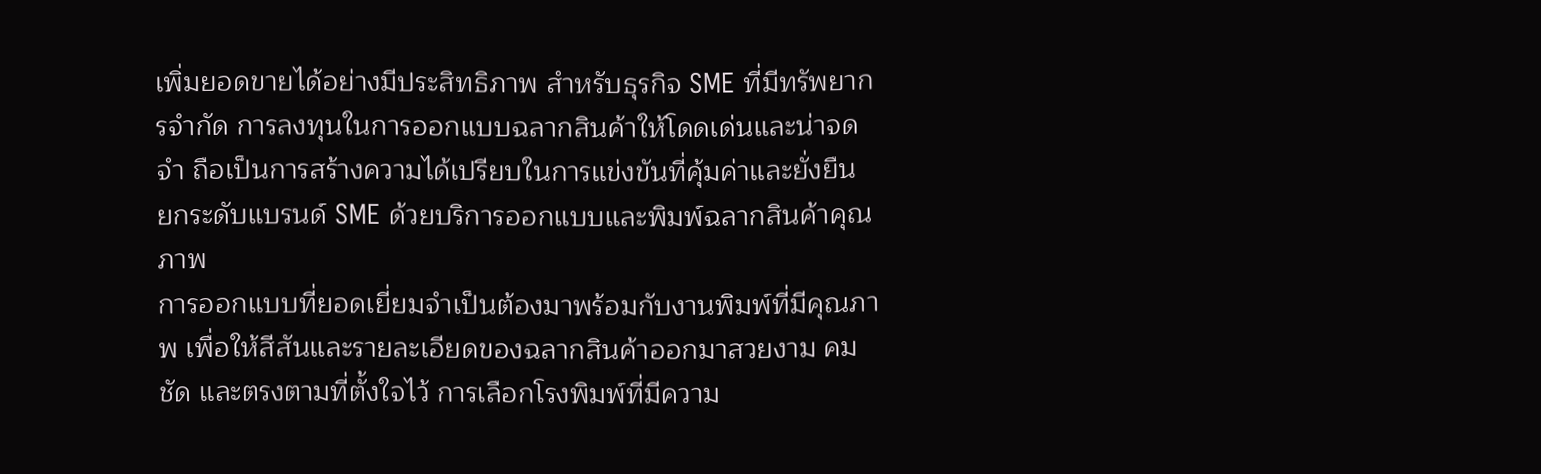เพิ่มยอดขายได้อย่างมีประสิทธิภาพ สำหรับธุรกิจ SME ที่มีทรัพยากรจำกัด การลงทุนในการออกแบบฉลากสินค้าให้โดดเด่นและน่าจดจำ ถือเป็นการสร้างความได้เปรียบในการแข่งขันที่คุ้มค่าและยั่งยืน
ยกระดับแบรนด์ SME ด้วยบริการออกแบบและพิมพ์ฉลากสินค้าคุณภาพ
การออกแบบที่ยอดเยี่ยมจำเป็นต้องมาพร้อมกับงานพิมพ์ที่มีคุณภาพ เพื่อให้สีสันและรายละเอียดของฉลากสินค้าออกมาสวยงาม คมชัด และตรงตามที่ตั้งใจไว้ การเลือกโรงพิมพ์ที่มีความ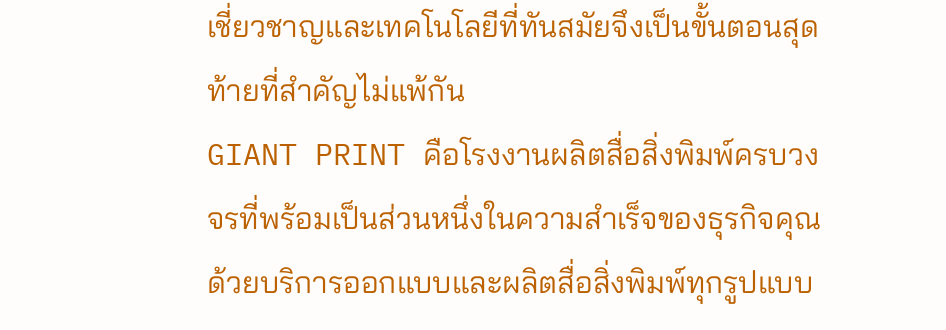เชี่ยวชาญและเทคโนโลยีที่ทันสมัยจึงเป็นขั้นตอนสุดท้ายที่สำคัญไม่แพ้กัน
GIANT PRINT คือโรงงานผลิตสื่อสิ่งพิมพ์ครบวงจรที่พร้อมเป็นส่วนหนึ่งในความสำเร็จของธุรกิจคุณ ด้วยบริการออกแบบและผลิตสื่อสิ่งพิมพ์ทุกรูปแบบ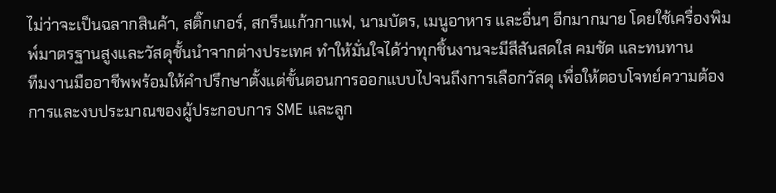ไม่ว่าจะเป็นฉลากสินค้า, สติ๊กเกอร์, สกรีนแก้วกาแฟ, นามบัตร, เมนูอาหาร และอื่นๆ อีกมากมาย โดยใช้เครื่องพิมพ์มาตรฐานสูงและวัสดุชั้นนำจากต่างประเทศ ทำให้มั่นใจได้ว่าทุกชิ้นงานจะมีสีสันสดใส คมชัด และทนทาน
ทีมงานมืออาชีพพร้อมให้คำปรึกษาตั้งแต่ขั้นตอนการออกแบบไปจนถึงการเลือกวัสดุ เพื่อให้ตอบโจทย์ความต้องการและงบประมาณของผู้ประกอบการ SME และลูก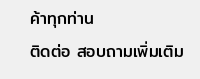ค้าทุกท่าน
ติดต่อ สอบถามเพิ่มเติม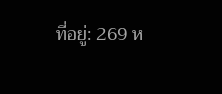ที่อยู่: 269 ห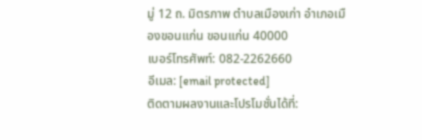มู่ 12 ถ. มิตรภาพ ตำบลเมืองเก่า อำเภอเมืองขอนแก่น ขอนแก่น 40000
เบอร์โทรศัพท์: 082-2262660
อีเมล: [email protected]
ติดตามผลงานและโปรโมชั่นได้ที่: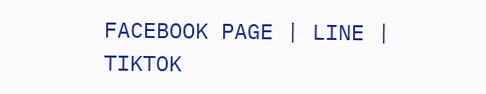FACEBOOK PAGE | LINE | TIKTOK